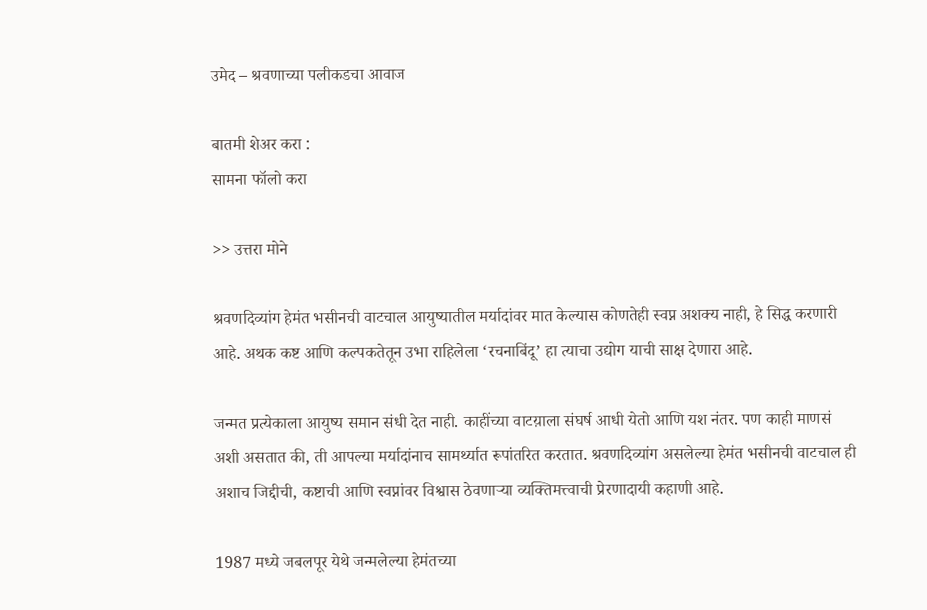उमेद – श्रवणाच्या पलीकडचा आवाज

बातमी शेअर करा :
सामना फॉलो करा

>> उत्तरा मोने

श्रवणदिव्यांग हेमंत भसीनची वाटचाल आयुष्यातील मर्यादांवर मात केल्यास कोणतेही स्वप्न अशक्य नाही, हे सिद्ध करणारी आहे. अथक कष्ट आणि कल्पकतेतून उभा राहिलेला ‘रचनाबिंदू’ हा त्याचा उद्योग याची साक्ष देणारा आहे.

जन्मत प्रत्येकाला आयुष्य समान संधी देत नाही. काहींच्या वाटय़ाला संघर्ष आधी येतो आणि यश नंतर. पण काही माणसं अशी असतात की, ती आपल्या मर्यादांनाच सामर्थ्यात रूपांतरित करतात. श्रवणदिव्यांग असलेल्या हेमंत भसीनची वाटचाल ही अशाच जिद्दीची, कष्टाची आणि स्वप्नांवर विश्वास ठेवणाऱ्या व्यक्तिमत्त्वाची प्रेरणादायी कहाणी आहे.

1987 मध्ये जबलपूर येथे जन्मलेल्या हेमंतच्या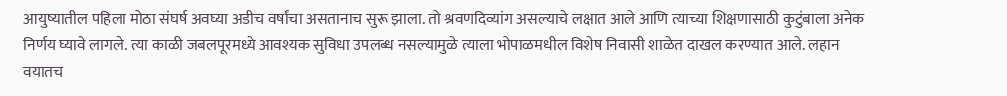आयुष्यातील पहिला मोठा संघर्ष अवघ्या अडीच वर्षांचा असतानाच सुरू झाला. तो श्रवणदिव्यांग असल्याचे लक्षात आले आणि त्याच्या शिक्षणासाठी कुटुंबाला अनेक निर्णय घ्यावे लागले. त्या काळी जबलपूरमध्ये आवश्यक सुविधा उपलब्ध नसल्यामुळे त्याला भोपाळमधील विशेष निवासी शाळेत दाखल करण्यात आले. लहान वयातच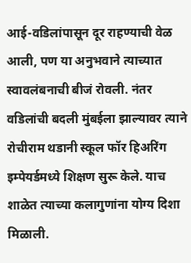आई-वडिलांपासून दूर राहण्याची वेळ आली, पण या अनुभवाने त्याच्यात स्वावलंबनाची बीजं रोवली. नंतर वडिलांची बदली मुंबईला झाल्यावर त्याने रोचीराम थडानी स्कूल फॉर हिअरिंग इम्पेयर्डमध्ये शिक्षण सुरू केले. याच शाळेत त्याच्या कलागुणांना योग्य दिशा मिळाली.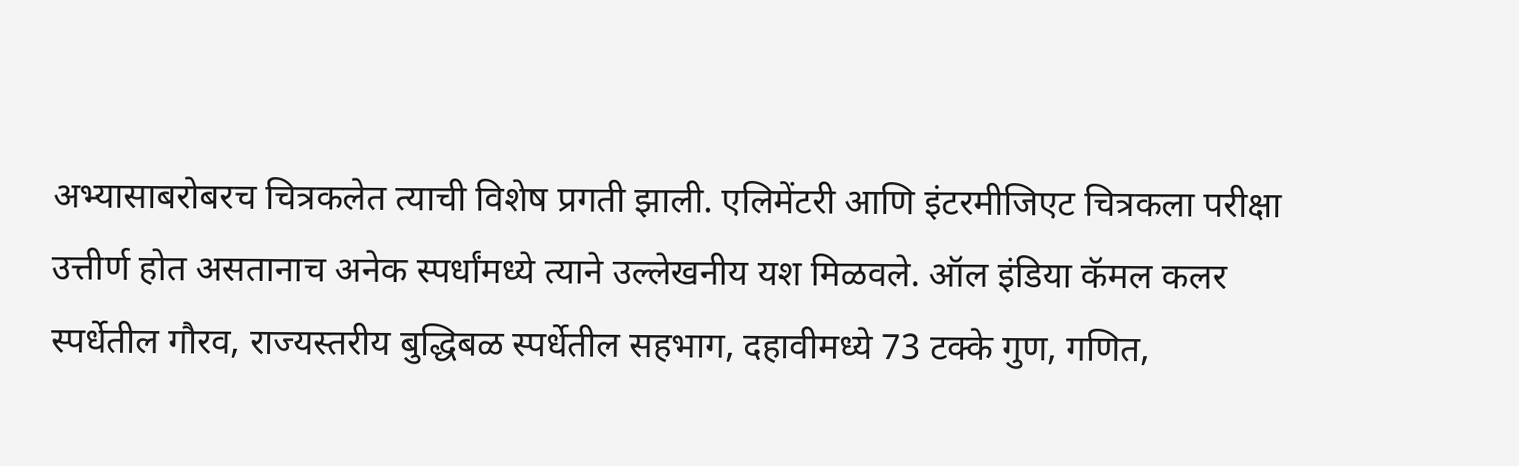अभ्यासाबरोबरच चित्रकलेत त्याची विशेष प्रगती झाली. एलिमेंटरी आणि इंटरमीजिएट चित्रकला परीक्षा उत्तीर्ण होत असतानाच अनेक स्पर्धांमध्ये त्याने उल्लेखनीय यश मिळवले. ऑल इंडिया कॅमल कलर स्पर्धेतील गौरव, राज्यस्तरीय बुद्धिबळ स्पर्धेतील सहभाग, दहावीमध्ये 73 टक्के गुण, गणित,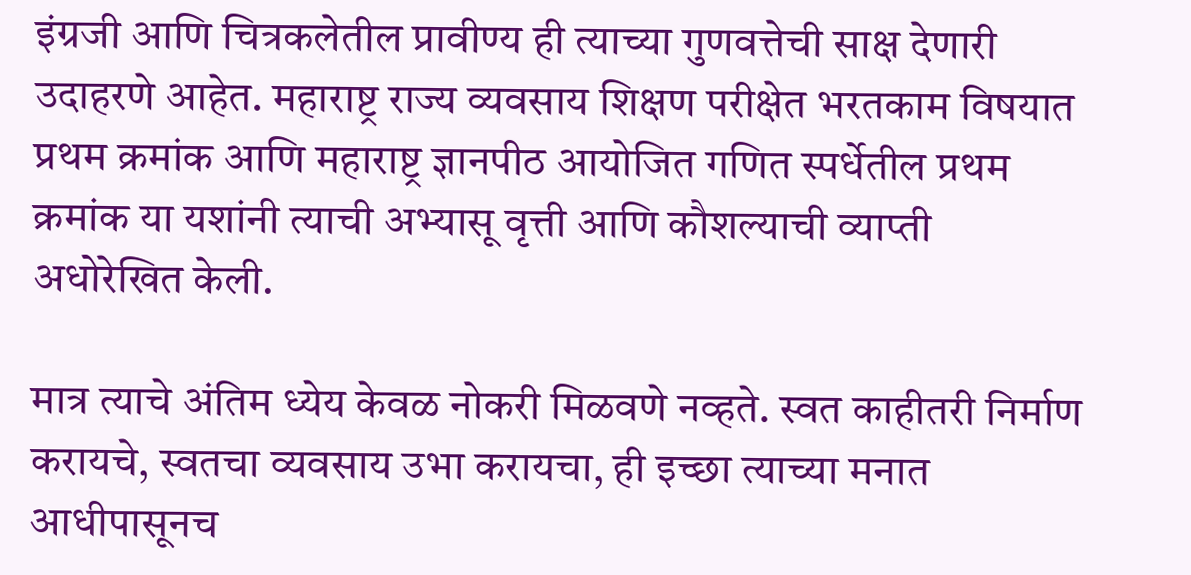इंग्रजी आणि चित्रकलेतील प्रावीण्य ही त्याच्या गुणवत्तेची साक्ष देणारी उदाहरणे आहेत. महाराष्ट्र राज्य व्यवसाय शिक्षण परीक्षेत भरतकाम विषयात प्रथम क्रमांक आणि महाराष्ट्र ज्ञानपीठ आयोजित गणित स्पर्धेतील प्रथम क्रमांक या यशांनी त्याची अभ्यासू वृत्ती आणि कौशल्याची व्याप्ती अधोरेखित केली.

मात्र त्याचे अंतिम ध्येय केवळ नोकरी मिळवणे नव्हते. स्वत काहीतरी निर्माण करायचे, स्वतचा व्यवसाय उभा करायचा, ही इच्छा त्याच्या मनात आधीपासूनच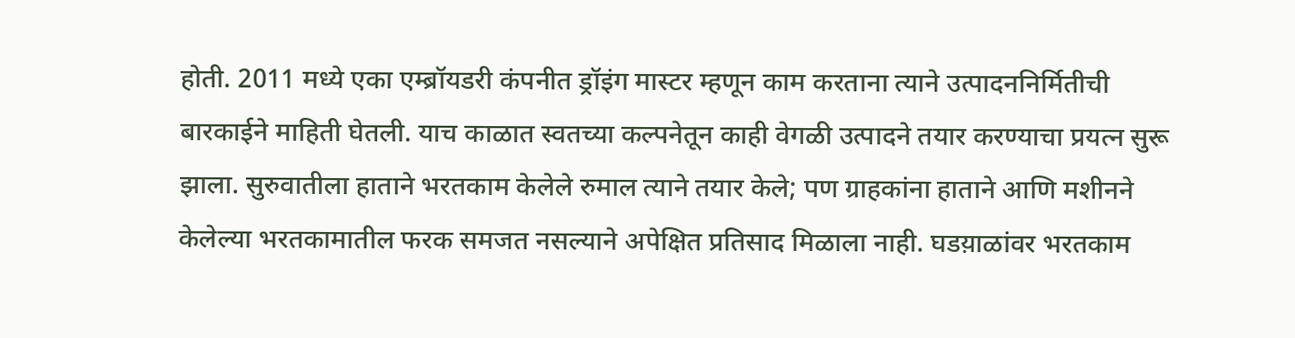होती. 2011 मध्ये एका एम्ब्रॉयडरी कंपनीत ड्रॉइंग मास्टर म्हणून काम करताना त्याने उत्पादननिर्मितीची बारकाईने माहिती घेतली. याच काळात स्वतच्या कल्पनेतून काही वेगळी उत्पादने तयार करण्याचा प्रयत्न सुरू झाला. सुरुवातीला हाताने भरतकाम केलेले रुमाल त्याने तयार केले; पण ग्राहकांना हाताने आणि मशीनने केलेल्या भरतकामातील फरक समजत नसल्याने अपेक्षित प्रतिसाद मिळाला नाही. घडय़ाळांवर भरतकाम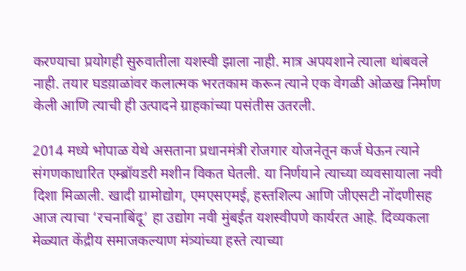करण्याचा प्रयोगही सुरुवातीला यशस्वी झाला नाही. मात्र अपयशाने त्याला थांबवले नाही. तयार घडय़ाळांवर कलात्मक भरतकाम करून त्याने एक वेगळी ओळख निर्माण केली आणि त्याची ही उत्पादने ग्राहकांच्या पसंतीस उतरली.

2014 मध्ये भोपाळ येथे असताना प्रधानमंत्री रोजगार योजनेतून कर्ज घेऊन त्याने संगणकाधारित एम्ब्रॉयडरी मशीन विकत घेतली. या निर्णयाने त्याच्या व्यवसायाला नवी दिशा मिळाली. खादी ग्रामोद्योग, एमएसएमई, हस्तशिल्प आणि जीएसटी नोंदणीसह आज त्याचा ‘रचनाबिंदू’ हा उद्योग नवी मुंबईत यशस्वीपणे कार्यरत आहे. दिव्यकला मेळ्यात केंद्रीय समाजकल्याण मंत्र्यांच्या हस्ते त्याच्या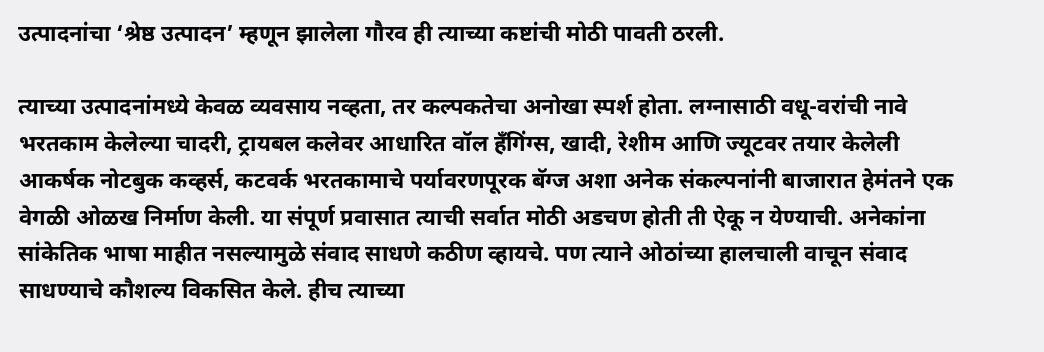उत्पादनांचा ‘श्रेष्ठ उत्पादन’ म्हणून झालेला गौरव ही त्याच्या कष्टांची मोठी पावती ठरली.

त्याच्या उत्पादनांमध्ये केवळ व्यवसाय नव्हता, तर कल्पकतेचा अनोखा स्पर्श होता. लग्नासाठी वधू-वरांची नावे भरतकाम केलेल्या चादरी, ट्रायबल कलेवर आधारित वॉल हँगिंग्स, खादी, रेशीम आणि ज्यूटवर तयार केलेली आकर्षक नोटबुक कव्हर्स, कटवर्क भरतकामाचे पर्यावरणपूरक बॅग्ज अशा अनेक संकल्पनांनी बाजारात हेमंतने एक वेगळी ओळख निर्माण केली. या संपूर्ण प्रवासात त्याची सर्वात मोठी अडचण होती ती ऐकू न येण्याची. अनेकांना सांकेतिक भाषा माहीत नसल्यामुळे संवाद साधणे कठीण व्हायचे. पण त्याने ओठांच्या हालचाली वाचून संवाद साधण्याचे कौशल्य विकसित केले. हीच त्याच्या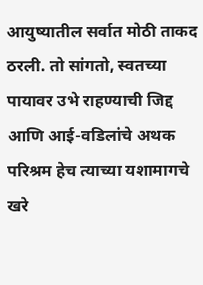आयुष्यातील सर्वात मोठी ताकद ठरली. तो सांगतो, स्वतच्या पायावर उभे राहण्याची जिद्द आणि आई-वडिलांचे अथक परिश्रम हेच त्याच्या यशामागचे खरे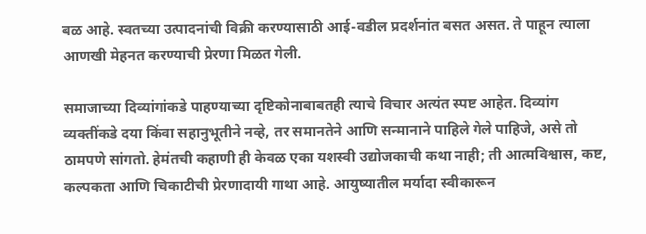बळ आहे. स्वतच्या उत्पादनांची विक्री करण्यासाठी आई-वडील प्रदर्शनांत बसत असत. ते पाहून त्याला आणखी मेहनत करण्याची प्रेरणा मिळत गेली.

समाजाच्या दिव्यांगांकडे पाहण्याच्या दृष्टिकोनाबाबतही त्याचे विचार अत्यंत स्पष्ट आहेत. दिव्यांग व्यक्तींकडे दया किंवा सहानुभूतीने नव्हे, तर समानतेने आणि सन्मानाने पाहिले गेले पाहिजे, असे तो ठामपणे सांगतो. हेमंतची कहाणी ही केवळ एका यशस्वी उद्योजकाची कथा नाही; ती आत्मविश्वास, कष्ट, कल्पकता आणि चिकाटीची प्रेरणादायी गाथा आहे. आयुष्यातील मर्यादा स्वीकारून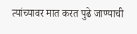त्यांच्यावर मात करत पुढे जाण्याची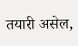तयारी असेल,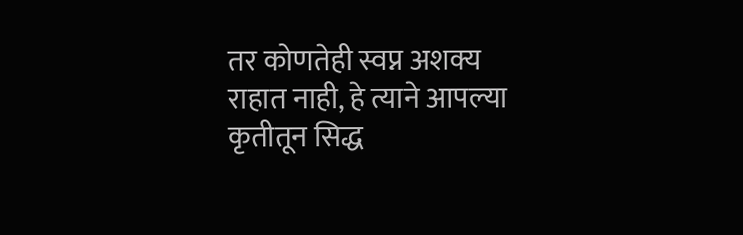तर कोणतेही स्वप्न अशक्य राहात नाही, हे त्याने आपल्या कृतीतून सिद्ध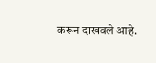करून दाखवले आहे.